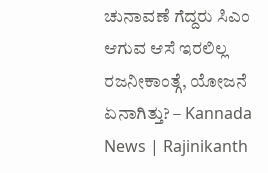ಚುನಾವಣೆ ಗೆದ್ದರು ಸಿಎಂ ಆಗುವ ಆಸೆ ಇರಲಿಲ್ಲ ರಜನೀಕಾಂತ್ಗೆ, ಯೋಜನೆ ಏನಾಗಿತ್ತು? – Kannada News | Rajinikanth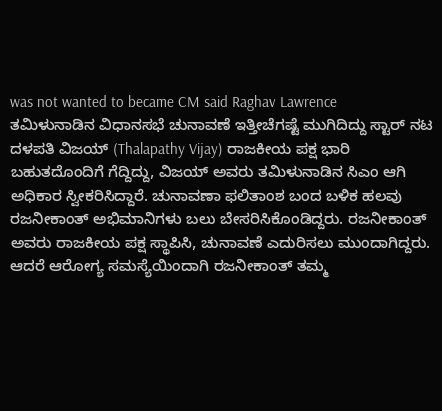was not wanted to became CM said Raghav Lawrence
ತಮಿಳುನಾಡಿನ ವಿಧಾನಸಭೆ ಚುನಾವಣೆ ಇತ್ತೀಚೆಗಷ್ಟೆ ಮುಗಿದಿದ್ದು ಸ್ಟಾರ್ ನಟ ದಳಪತಿ ವಿಜಯ್ (Thalapathy Vijay) ರಾಜಕೀಯ ಪಕ್ಷ ಭಾರಿ ಬಹುತದೊಂದಿಗೆ ಗೆದ್ದಿದ್ದು, ವಿಜಯ್ ಅವರು ತಮಿಳುನಾಡಿನ ಸಿಎಂ ಆಗಿ ಅಧಿಕಾರ ಸ್ವೀಕರಿಸಿದ್ದಾರೆ. ಚುನಾವಣಾ ಫಲಿತಾಂಶ ಬಂದ ಬಳಿಕ ಹಲವು ರಜನೀಕಾಂತ್ ಅಭಿಮಾನಿಗಳು ಬಲು ಬೇಸರಿಸಿಕೊಂಡಿದ್ದರು. ರಜನೀಕಾಂತ್ ಅವರು ರಾಜಕೀಯ ಪಕ್ಷ ಸ್ಥಾಪಿಸಿ, ಚುನಾವಣೆ ಎದುರಿಸಲು ಮುಂದಾಗಿದ್ದರು. ಆದರೆ ಆರೋಗ್ಯ ಸಮಸ್ಯೆಯಿಂದಾಗಿ ರಜನೀಕಾಂತ್ ತಮ್ಮ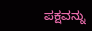ಪಕ್ಷವನ್ನು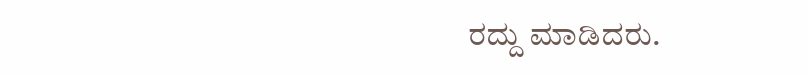ರದ್ದು ಮಾಡಿದರು.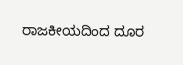ರಾಜಕೀಯದಿಂದ ದೂರ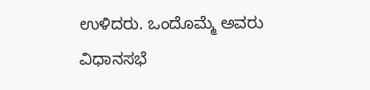ಉಳಿದರು. ಒಂದೊಮ್ಮೆ ಅವರು ವಿಧಾನಸಭೆ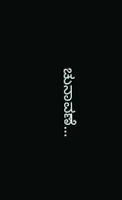ಚುನಾವಣೆ…